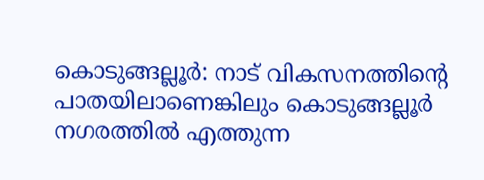കൊടുങ്ങല്ലൂർ: നാട് വികസനത്തിന്റെ പാതയിലാണെങ്കിലും കൊടുങ്ങല്ലൂർ നഗരത്തിൽ എത്തുന്ന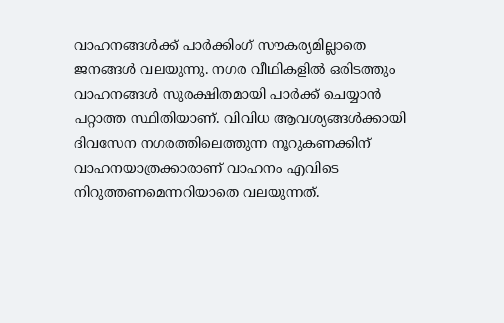വാഹനങ്ങൾക്ക് പാർക്കിംഗ് സൗകര്യമില്ലാതെ ജനങ്ങൾ വലയുന്നു. നഗര വീഥികളിൽ ഒരിടത്തും വാഹനങ്ങൾ സുരക്ഷിതമായി പാർക്ക് ചെയ്യാൻ പറ്റാത്ത സ്ഥിതിയാണ്. വിവിധ ആവശ്യങ്ങൾക്കായി ദിവസേന നഗരത്തിലെത്തുന്ന നൂറുകണക്കിന് വാഹനയാത്രക്കാരാണ് വാഹനം എവിടെ നിറുത്തണമെന്നറിയാതെ വലയുന്നത്.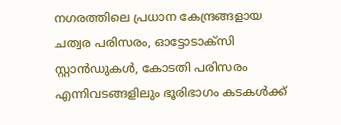നഗരത്തിലെ പ്രധാന കേന്ദ്രങ്ങളായ ചത്വര പരിസരം, ഓട്ടോടാക്സി സ്റ്റാൻഡുകൾ, കോടതി പരിസരം എന്നിവടങ്ങളിലും ഭൂരിഭാഗം കടകൾക്ക്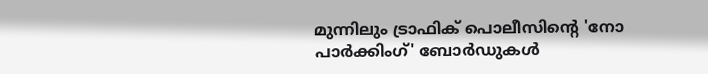മുന്നിലും ട്രാഫിക് പൊലീസിന്റെ 'നോ പാർക്കിംഗ്' ബോർഡുകൾ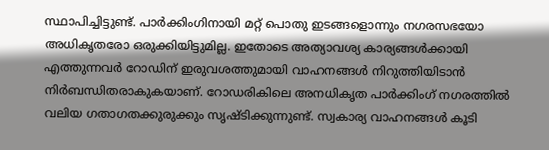സ്ഥാപിച്ചിട്ടുണ്ട്. പാർക്കിംഗിനായി മറ്റ് പൊതു ഇടങ്ങളൊന്നും നഗരസഭയോ അധികൃതരോ ഒരുക്കിയിട്ടുമില്ല. ഇതോടെ അത്യാവശ്യ കാര്യങ്ങൾക്കായി എത്തുന്നവർ റോഡിന് ഇരുവശത്തുമായി വാഹനങ്ങൾ നിറുത്തിയിടാൻ നിർബന്ധിതരാകുകയാണ്. റോഡരികിലെ അനധികൃത പാർക്കിംഗ് നഗരത്തിൽ വലിയ ഗതാഗതക്കുരുക്കും സൃഷ്ടിക്കുന്നുണ്ട്. സ്വകാര്യ വാഹനങ്ങൾ കൂടി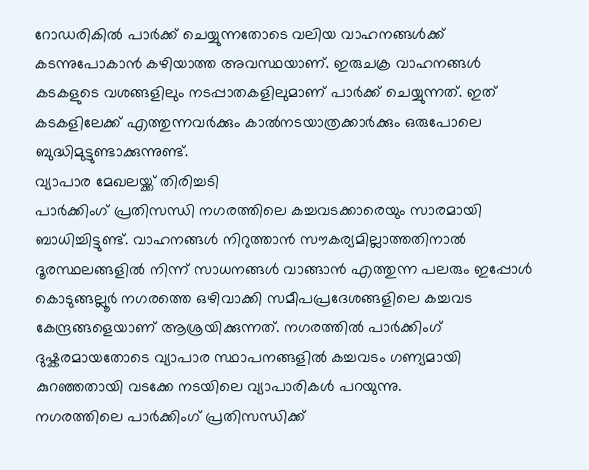റോഡരികിൽ പാർക്ക് ചെയ്യുന്നതോടെ വലിയ വാഹനങ്ങൾക്ക് കടന്നുപോകാൻ കഴിയാത്ത അവസ്ഥയാണ്. ഇരുചക്ര വാഹനങ്ങൾ കടകളുടെ വശങ്ങളിലും നടപ്പാതകളിലുമാണ് പാർക്ക് ചെയ്യുന്നത്. ഇത് കടകളിലേക്ക് എത്തുന്നവർക്കും കാൽനടയാത്രക്കാർക്കും ഒരുപോലെ ബുദ്ധിമുട്ടുണ്ടാക്കുന്നുണ്ട്.
വ്യാപാര മേഖലയ്ക്ക് തിരിച്ചടി
പാർക്കിംഗ് പ്രതിസന്ധി നഗരത്തിലെ കച്ചവടക്കാരെയും സാരമായി ബാധിച്ചിട്ടുണ്ട്. വാഹനങ്ങൾ നിറുത്താൻ സൗകര്യമില്ലാത്തതിനാൽ ദൂരസ്ഥലങ്ങളിൽ നിന്ന് സാധനങ്ങൾ വാങ്ങാൻ എത്തുന്ന പലരും ഇപ്പോൾ കൊടുങ്ങല്ലൂർ നഗരത്തെ ഒഴിവാക്കി സമീപപ്രദേശങ്ങളിലെ കച്ചവട കേന്ദ്രങ്ങളെയാണ് ആശ്രയിക്കുന്നത്. നഗരത്തിൽ പാർക്കിംഗ് ദുഷ്കരമായതോടെ വ്യാപാര സ്ഥാപനങ്ങളിൽ കച്ചവടം ഗണ്യമായി കുറഞ്ഞതായി വടക്കേ നടയിലെ വ്യാപാരികൾ പറയുന്നു.
നഗരത്തിലെ പാർക്കിംഗ് പ്രതിസന്ധിക്ക്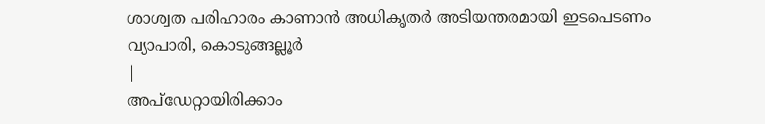ശാശ്വത പരിഹാരം കാണാൻ അധികൃതർ അടിയന്തരമായി ഇടപെടണം
വ്യാപാരി, കൊടുങ്ങല്ലൂർ
|
അപ്ഡേറ്റായിരിക്കാം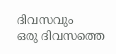ദിവസവും
ഒരു ദിവസത്തെ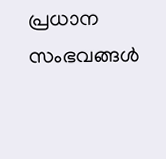പ്രധാന സംഭവങ്ങൾ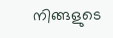നിങ്ങളുടെ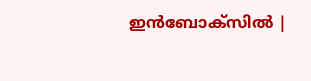ഇൻബോക്സിൽ |